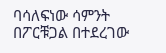ባሳለፍነው ሳምንት በፖርቹጋል በተደረገው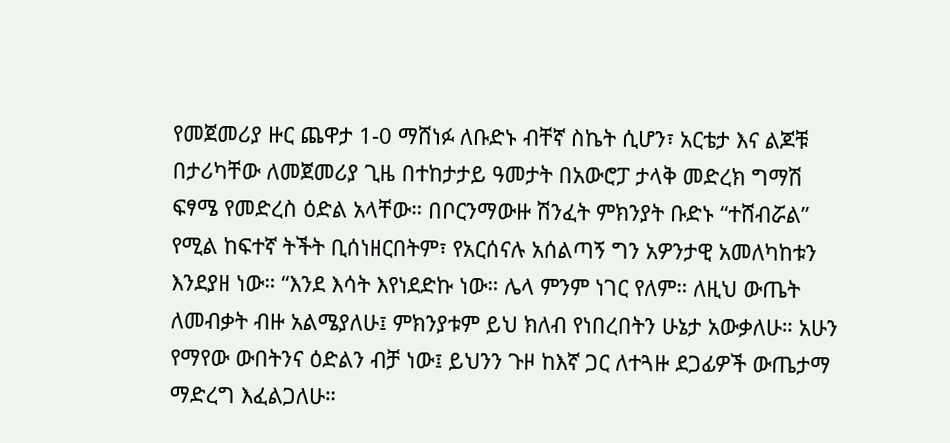የመጀመሪያ ዙር ጨዋታ 1-0 ማሸነፉ ለቡድኑ ብቸኛ ስኬት ሲሆን፣ አርቴታ እና ልጆቹ በታሪካቸው ለመጀመሪያ ጊዜ በተከታታይ ዓመታት በአውሮፓ ታላቅ መድረክ ግማሽ ፍፃሜ የመድረስ ዕድል አላቸው። በቦርንማውዙ ሽንፈት ምክንያት ቡድኑ “ተሸብሯል” የሚል ከፍተኛ ትችት ቢሰነዘርበትም፣ የአርሰናሉ አሰልጣኝ ግን አዎንታዊ አመለካከቱን እንደያዘ ነው። “እንደ እሳት እየነደድኩ ነው። ሌላ ምንም ነገር የለም። ለዚህ ውጤት ለመብቃት ብዙ አልሜያለሁ፤ ምክንያቱም ይህ ክለብ የነበረበትን ሁኔታ አውቃለሁ። አሁን የማየው ውበትንና ዕድልን ብቻ ነው፤ ይህንን ጉዞ ከእኛ ጋር ለተጓዙ ደጋፊዎች ውጤታማ ማድረግ እፈልጋለሁ።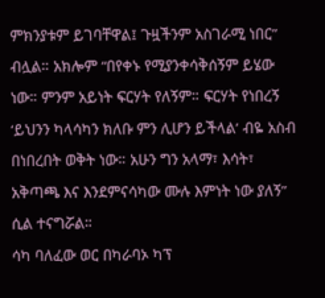ምክንያቱም ይገባቸዋል፤ ጉዟችንም አስገራሚ ነበር” ብሏል። አክሎም “በየቀኑ የሚያንቀሳቅሰኝም ይሄው ነው። ምንም አይነት ፍርሃት የለኝም። ፍርሃት የነበረኝ ‘ይህንን ካላሳካን ክለቡ ምን ሊሆን ይችላል’ ብዬ አስብ በነበረበት ወቅት ነው። አሁን ግን አላማ፣ እሳት፣ አቅጣጫ እና እንደምናሳካው ሙሉ እምነት ነው ያለኝ” ሲል ተናግሯል።
ሳካ ባለፈው ወር በካራባኦ ካፕ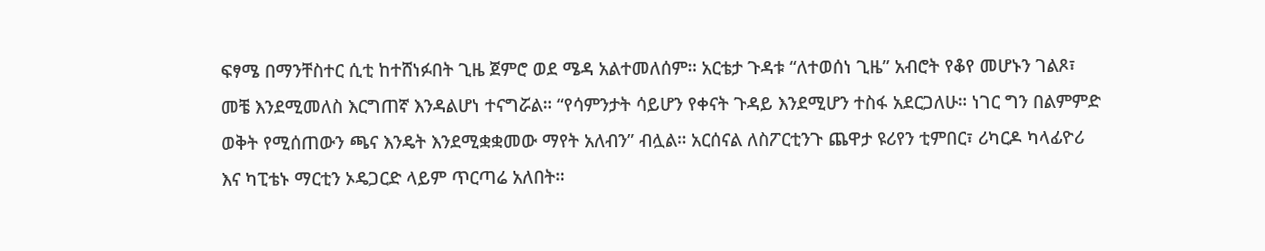ፍፃሜ በማንቸስተር ሲቲ ከተሸነፉበት ጊዜ ጀምሮ ወደ ሜዳ አልተመለሰም። አርቴታ ጉዳቱ “ለተወሰነ ጊዜ” አብሮት የቆየ መሆኑን ገልጾ፣ መቼ እንደሚመለስ እርግጠኛ እንዳልሆነ ተናግሯል። “የሳምንታት ሳይሆን የቀናት ጉዳይ እንደሚሆን ተስፋ አደርጋለሁ። ነገር ግን በልምምድ ወቅት የሚሰጠውን ጫና እንዴት እንደሚቋቋመው ማየት አለብን” ብሏል። አርሰናል ለስፖርቲንጉ ጨዋታ ዩሪየን ቲምበር፣ ሪካርዶ ካላፊዮሪ እና ካፒቴኑ ማርቲን ኦዴጋርድ ላይም ጥርጣሬ አለበት።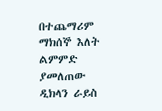በተጨማሪም ማክሰኞ እለት ልምምድ ያመለጠው ዲክላን ራይስ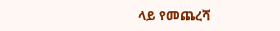ላይ የመጨረሻ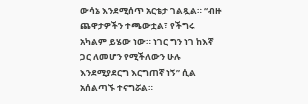ውሳኔ እንደሚሰጥ አርቴታ ገልጿል። “ብዙ ጨዋታዎችን ተጫውቷል፣ የችግሩ አካልም ይሄው ነው። ነገር ግን ነገ ከእኛ ጋር ለመሆን የሚችለውን ሁሉ እንደሚያደርግ እርግጠኛ ነኝ” ሲል አሰልጣኙ ተናግሯል።